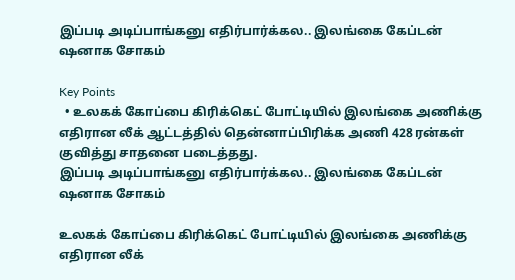இப்படி அடிப்பாங்கனு எதிர்பார்க்கல.. இலங்கை கேப்டன் ஷனாக சோகம்

Key Points
  • உலகக் கோப்பை கிரிக்கெட் போட்டியில் இலங்கை அணிக்கு எதிரான லீக் ஆட்டத்தில் தென்னாப்பிரிக்க அணி 428 ரன்கள் குவித்து சாதனை படைத்தது.
இப்படி அடிப்பாங்கனு எதிர்பார்க்கல.. இலங்கை கேப்டன் ஷனாக சோகம்

உலகக் கோப்பை கிரிக்கெட் போட்டியில் இலங்கை அணிக்கு எதிரான லீக்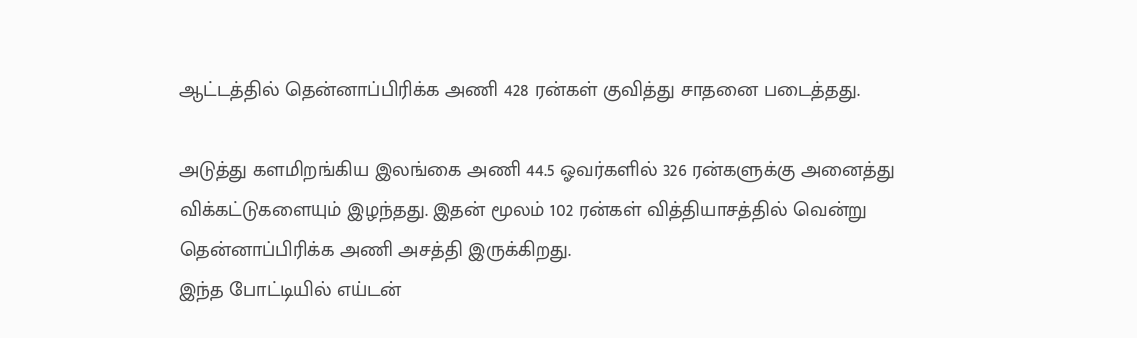ஆட்டத்தில் தென்னாப்பிரிக்க அணி 428 ரன்கள் குவித்து சாதனை படைத்தது.

அடுத்து களமிறங்கிய இலங்கை அணி 44.5 ஓவர்களில் 326 ரன்களுக்கு அனைத்து விக்கட்டுகளையும் இழந்தது. இதன் மூலம் 102 ரன்கள் வித்தியாசத்தில் வென்று தென்னாப்பிரிக்க அணி அசத்தி இருக்கிறது.
இந்த போட்டியில் எய்டன்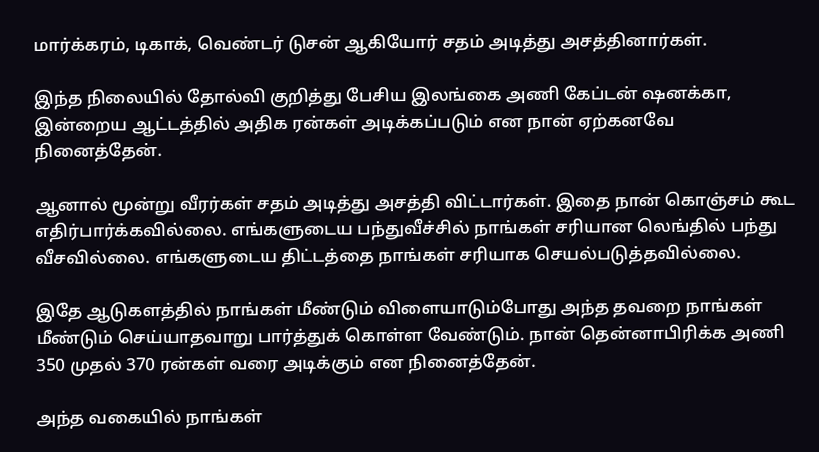மார்க்கரம், டிகாக், வெண்டர் டுசன் ஆகியோர் சதம் அடித்து அசத்தினார்கள்.

இந்த நிலையில் தோல்வி குறித்து பேசிய இலங்கை அணி கேப்டன் ஷனக்கா, இன்றைய ஆட்டத்தில் அதிக ரன்கள் அடிக்கப்படும் என நான் ஏற்கனவே நினைத்தேன்.

ஆனால் மூன்று வீரர்கள் சதம் அடித்து அசத்தி விட்டார்கள். இதை நான் கொஞ்சம் கூட எதிர்பார்க்கவில்லை. எங்களுடைய பந்துவீச்சில் நாங்கள் சரியான லெங்தில் பந்து வீசவில்லை. எங்களுடைய திட்டத்தை நாங்கள் சரியாக செயல்படுத்தவில்லை.

இதே ஆடுகளத்தில் நாங்கள் மீண்டும் விளையாடும்போது அந்த தவறை நாங்கள் மீண்டும் செய்யாதவாறு பார்த்துக் கொள்ள வேண்டும். நான் தென்னாபிரிக்க அணி 350 முதல் 370 ரன்கள் வரை அடிக்கும் என நினைத்தேன்.

அந்த வகையில் நாங்கள்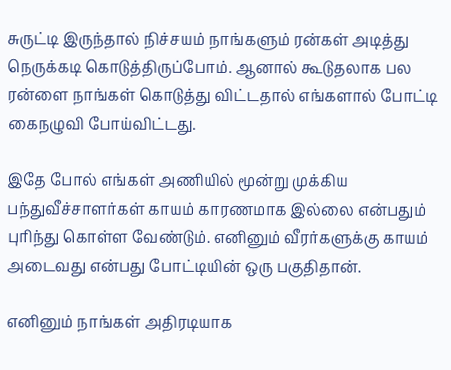சுருட்டி இருந்தால் நிச்சயம் நாங்களும் ரன்கள் அடித்து நெருக்கடி கொடுத்திருப்போம். ஆனால் கூடுதலாக பல ரன்ளை நாங்கள் கொடுத்து விட்டதால் எங்களால் போட்டி கைநழுவி போய்விட்டது.

இதே போல் எங்கள் அணியில் மூன்று முக்கிய பந்துவீச்சாளர்கள் காயம் காரணமாக இல்லை என்பதும் புரிந்து கொள்ள வேண்டும். எனினும் வீரர்களுக்கு காயம் அடைவது என்பது போட்டியின் ஒரு பகுதிதான்.

எனினும் நாங்கள் அதிரடியாக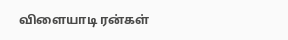விளையாடி ரன்கள்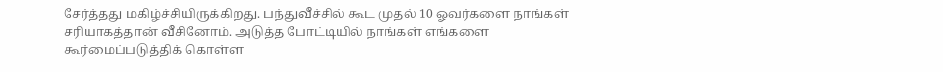சேர்த்தது மகிழ்ச்சியிருக்கிறது. பந்துவீச்சில் கூட முதல் 10 ஓவர்களை நாங்கள் சரியாகத்தான் வீசினோம். அடுத்த போட்டியில் நாங்கள் எங்களை கூர்மைப்படுத்திக் கொள்ள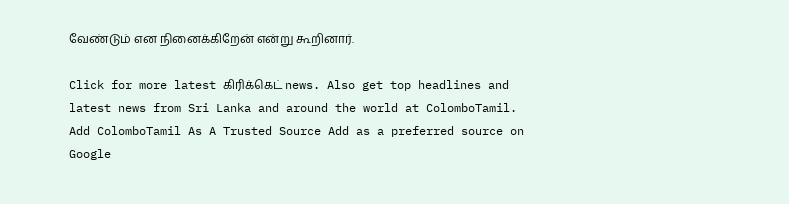வேண்டும் என நினைக்கிறேன் என்று கூறினார்.

Click for more latest கிரிக்கெட் news. Also get top headlines and latest news from Sri Lanka and around the world at ColomboTamil.
Add ColomboTamil As A Trusted Source Add as a preferred source on Google